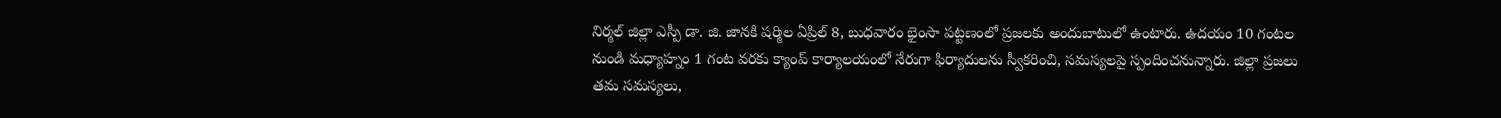నిర్మల్ జిల్లా ఎస్పీ డా. జి. జానకి షర్మిల ఏప్రిల్ 8, బుధవారం భైంసా పట్టణంలో ప్రజలకు అందుబాటులో ఉంటారు. ఉదయం 10 గంటల నుండి మధ్యాహ్నం 1 గంట వరకు క్యాంప్ కార్యాలయంలో నేరుగా ఫిర్యాదులను స్వీకరించి, సమస్యలపై స్పందించనున్నారు. జిల్లా ప్రజలు తమ సమస్యలు,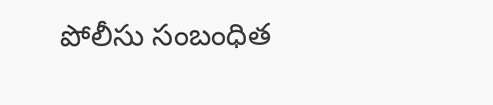పోలీసు సంబంధిత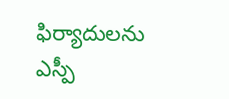ఫిర్యాదులను ఎస్పీ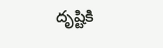దృష్టికి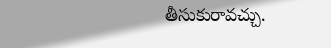తీసుకురావచ్చు.